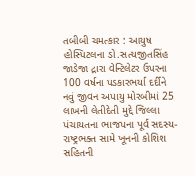તબીબી ચમત્કાર : આયુષ હોસ્પિટલના ડો.સત્યજીતસિંહ જાડેજા દ્રારા વેન્ટિલેટર ઉપરના 100 વર્ષના પડકારભર્યા દર્દીને નવું જીવન અપાયુ મોરબીમાં 25 લાખની લેતીદેતી મુદ્દે જિલ્લા પંચાયતના ભાજપના પૂર્વ સદસ્ય-રાષ્ટ્રભક્ત સામે ખૂનની કોશિશ સહિતની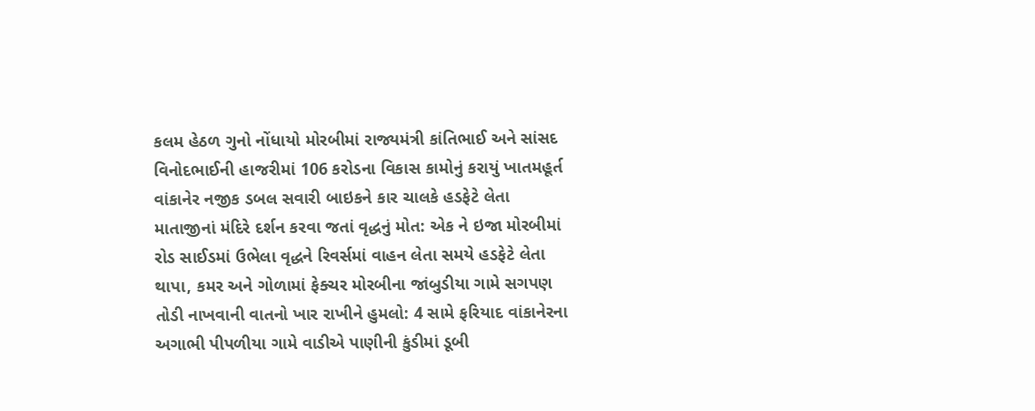કલમ હેઠળ ગુનો નોંધાયો મોરબીમાં રાજ્યમંત્રી કાંતિભાઈ અને સાંસદ વિનોદભાઈની હાજરીમાં 106 કરોડના વિકાસ કામોનું કરાયું ખાતમહૂર્ત વાંકાનેર નજીક ડબલ સવારી બાઇકને કાર ચાલકે હડફેટે લેતા માતાજીનાં મંદિરે દર્શન કરવા જતાં વૃદ્ધનું મોત: એક ને ઇજા મોરબીમાં રોડ સાઈડમાં ઉભેલા વૃદ્ધને રિવર્સમાં વાહન લેતા સમયે હડફેટે લેતા થાપા, કમર અને ગોળામાં ફેક્ચર મોરબીના જાંબુડીયા ગામે સગપણ તોડી નાખવાની વાતનો ખાર રાખીને હુમલો: 4 સામે ફરિયાદ વાંકાનેરના અગાભી પીપળીયા ગામે વાડીએ પાણીની કુંડીમાં ડૂબી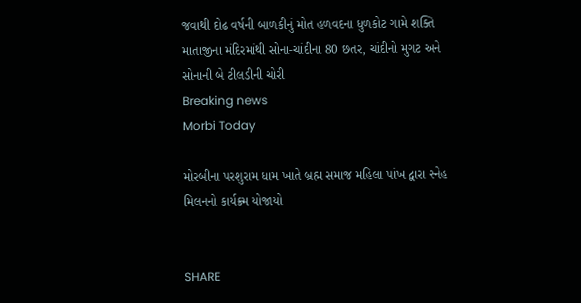જવાથી દોઢ વર્ષની બાળકીનું મોત હળવદના ધુળકોટ ગામે શક્તિ માતાજીના મંદિરમાંથી સોના-ચાંદીના 80 છતર, ચાંદીનો મુગટ અને સોનાની બે ટીલડીની ચોરી
Breaking news
Morbi Today

મોરબીના પરશુરામ ધામ ખાતે બ્રહ્મ સમાજ મહિલા પાંખ દ્વારા સ્નેહ મિલનનો કાર્યક્ર્મ યોજાયો


SHARE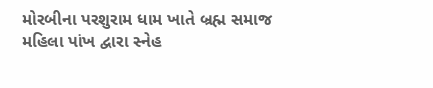મોરબીના પરશુરામ ધામ ખાતે બ્રહ્મ સમાજ મહિલા પાંખ દ્વારા સ્નેહ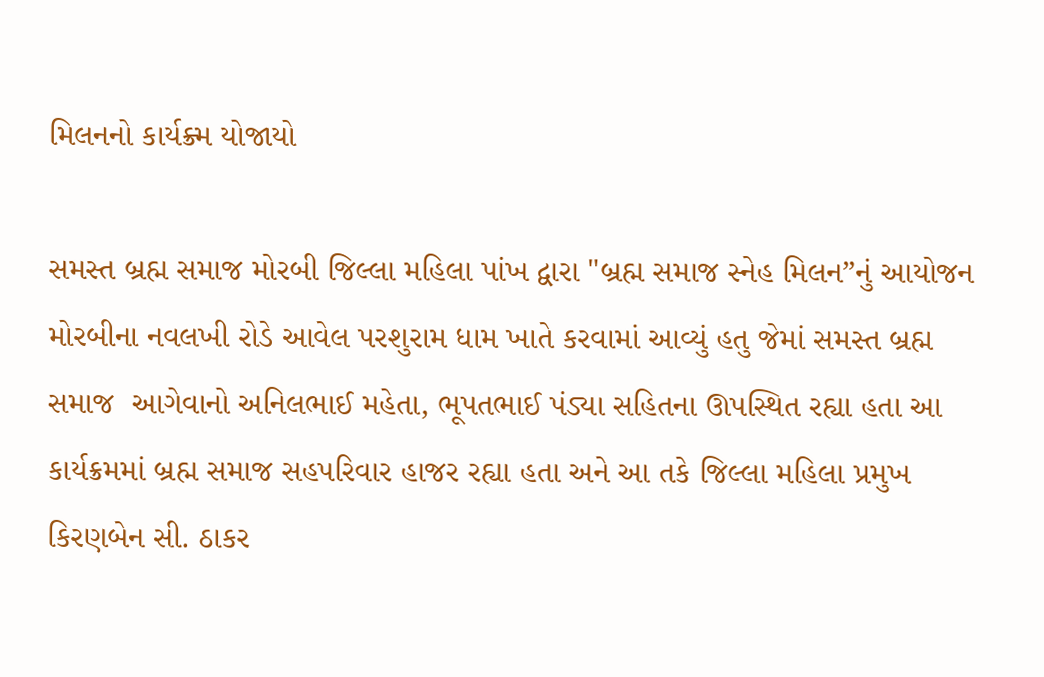મિલનનો કાર્યક્ર્મ યોજાયો

સમસ્ત બ્રહ્મ સમાજ મોરબી જિલ્લા મહિલા પાંખ દ્વારા "બ્રહ્મ સમાજ સ્નેહ મિલન”નું આયોજન મોરબીના નવલખી રોડે આવેલ પરશુરામ ધામ ખાતે કરવામાં આવ્યું હતુ જેમાં સમસ્ત બ્રહ્મ સમાજ  આગેવાનો અનિલભાઈ મહેતા, ભૂપતભાઈ પંડ્યા સહિતના ઊપસ્થિત રહ્યા હતા આ કાર્યક્રમમાં બ્રહ્મ સમાજ સહપરિવાર હાજર રહ્યા હતા અને આ તકે જિલ્લા મહિલા પ્રમુખ કિરણબેન સી. ઠાકર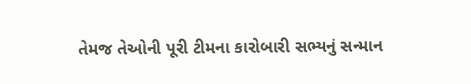તેમજ તેઓની પૂરી ટીમના કારોબારી સભ્યનું સન્માન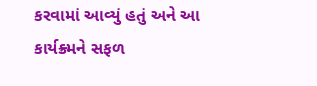કરવામાં આવ્યું હતું અને આ કાર્યક્ર્મને સફળ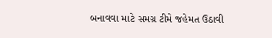બનાવવા માટે સમગ્ર ટીમે જહેમત ઉઠાવી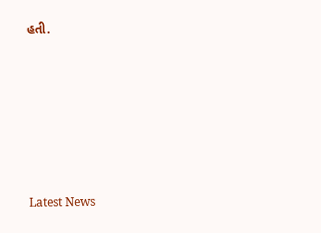હતી.






Latest News